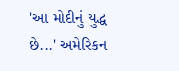'આ મોદીનું યુદ્ધ છે...' અમેરિકન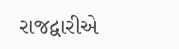રાજદ્વારીએ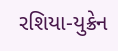રશિયા-યુક્રેન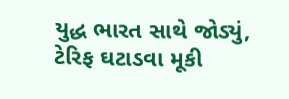યુદ્ધ ભારત સાથે જોડ્યું, ટેરિફ ઘટાડવા મૂકી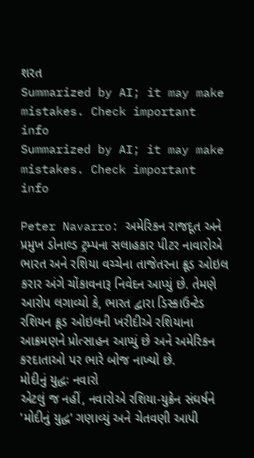શરત
Summarized by AI; it may make mistakes. Check important info
Summarized by AI; it may make mistakes. Check important info

Peter Navarro: અમેરિકન રાજદૂત અને પ્રમુખ ડોનાલ્ડ ટ્રમ્પના સલાહકાર પીટર નાવારોએ ભારત અને રશિયા વચ્ચેના તાજેતરના ક્રૂડ ઓઇલ કરાર અંગે ચોંકાવનારૂ નિવેદન આપ્યું છે. તેમણે આરોપ લગાવ્યો કે, ભારત દ્વારા ડિસ્કાઉન્ટેડ રશિયન ક્રૂડ ઓઇલની ખરીદીએ રશિયાના આક્રમણને પ્રોત્સાહન આપ્યું છે અને અમેરિકન કરદાતાઓ પર ભારે બોજ નાખ્યો છે.
મોદીનું યુદ્ધઃ નવારો
એટલું જ નહીં, નવારોએ રશિયા-યુક્રેન સંઘર્ષને 'મોદીનું યુદ્ધ' ગણાવ્યું અને ચેતવણી આપી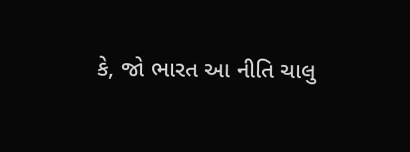કે, જો ભારત આ નીતિ ચાલુ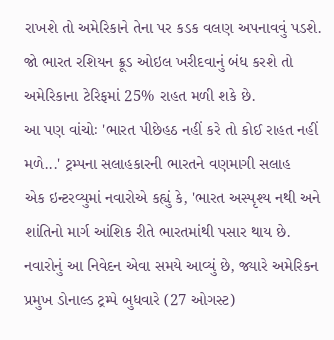રાખશે તો અમેરિકાને તેના પર કડક વલણ અપનાવવું પડશે. જો ભારત રશિયન ક્રૂડ ઓઇલ ખરીદવાનું બંધ કરશે તો અમેરિકાના ટેરિફમાં 25% રાહત મળી શકે છે.
આ પણ વાંચોઃ 'ભારત પીછેહઠ નહીં કરે તો કોઈ રાહત નહીં મળે...' ટ્રમ્પના સલાહકારની ભારતને વણમાગી સલાહ
એક ઇન્ટરવ્યુમાં નવારોએ કહ્યું કે, 'ભારત અસ્પૃશ્ય નથી અને શાંતિનો માર્ગ આંશિક રીતે ભારતમાંથી પસાર થાય છે. નવારોનું આ નિવેદન એવા સમયે આવ્યું છે, જ્યારે અમેરિકન પ્રમુખ ડોનાલ્ડ ટ્રમ્પે બુધવારે (27 ઓગસ્ટ)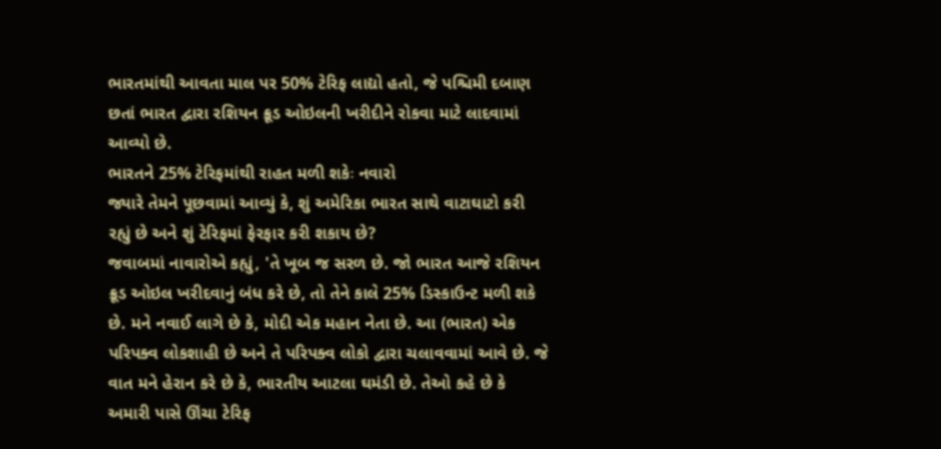ભારતમાંથી આવતા માલ પર 50% ટેરિફ લાદ્યો હતો, જે પશ્ચિમી દબાણ છતાં ભારત દ્વારા રશિયન ક્રૂડ ઓઇલની ખરીદીને રોકવા માટે લાદવામાં આવ્યો છે.
ભારતને 25% ટેરિફમાંથી રાહત મળી શકેઃ નવારો
જ્યારે તેમને પૂછવામાં આવ્યું કે, શું અમેરિકા ભારત સાથે વાટાઘાટો કરી રહ્યું છે અને શું ટેરિફમાં ફેરફાર કરી શકાય છે?
જવાબમાં નાવારોએ કહ્યું, 'તે ખૂબ જ સરળ છે. જો ભારત આજે રશિયન ક્રૂડ ઓઇલ ખરીદવાનું બંધ કરે છે, તો તેને કાલે 25% ડિસ્કાઉન્ટ મળી શકે છે. મને નવાઈ લાગે છે કે, મોદી એક મહાન નેતા છે. આ (ભારત) એક પરિપક્વ લોકશાહી છે અને તે પરિપક્વ લોકો દ્વારા ચલાવવામાં આવે છે. જે વાત મને હેરાન કરે છે કે, ભારતીય આટલા ઘમંડી છે. તેઓ કહે છે કે અમારી પાસે ઊંચા ટેરિફ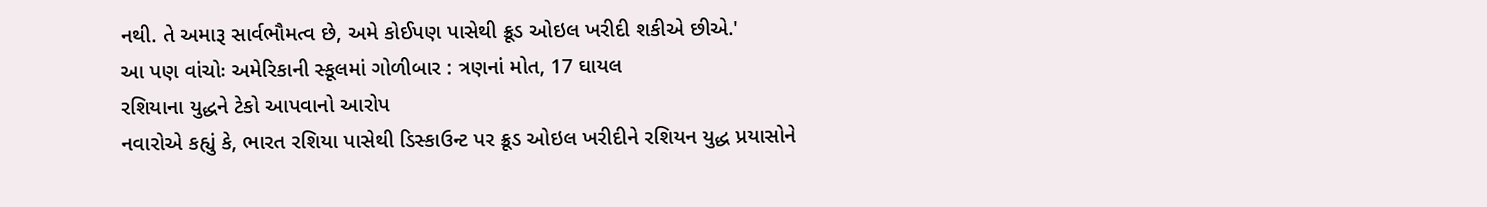નથી. તે અમારૂ સાર્વભૌમત્વ છે, અમે કોઈપણ પાસેથી ક્રૂડ ઓઇલ ખરીદી શકીએ છીએ.'
આ પણ વાંચોઃ અમેરિકાની સ્કૂલમાં ગોળીબાર : ત્રણનાં મોત, 17 ઘાયલ
રશિયાના યુદ્ધને ટેકો આપવાનો આરોપ
નવારોએ કહ્યું કે, ભારત રશિયા પાસેથી ડિસ્કાઉન્ટ પર ક્રૂડ ઓઇલ ખરીદીને રશિયન યુદ્ધ પ્રયાસોને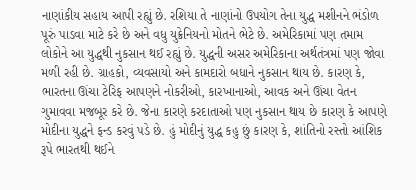નાણાંકીય સહાય આપી રહ્યું છે. રશિયા તે નાણાંનો ઉપયોગ તેના યુદ્ધ મશીનને ભંડોળ પૂરું પાડવા માટે કરે છે અને વધુ યુક્રેનિયનો મોતને ભેટે છે. અમેરિકામાં પણ તમામ લોકોને આ યુદ્ધથી નુકસાન થઈ રહ્યું છે. યુદ્ધની અસર અમેરિકાના અર્થતંત્રમાં પણ જોવા મળી રહી છે. ગ્રાહકો, વ્યવસાયો અને કામદારો બધાને નુકસાન થાય છે. કારણ કે, ભારતના ઊંચા ટેરિફ આપણને નોકરીઓ, કારખાનાઓ, આવક અને ઊંચા વેતન ગુમાવવા મજબૂર કરે છે. જેના કારણે કરદાતાઓ પણ નુકસાન થાય છે કારણ કે આપણે મોદીના યુદ્ધને ફન્ડ કરવું પડે છે. હું મોદીનું યુદ્ધ કહુ છું કારણ કે, શાંતિનો રસ્તો આંશિક રૂપે ભારતથી થઈને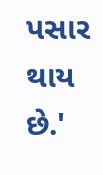પસાર થાય છે.'